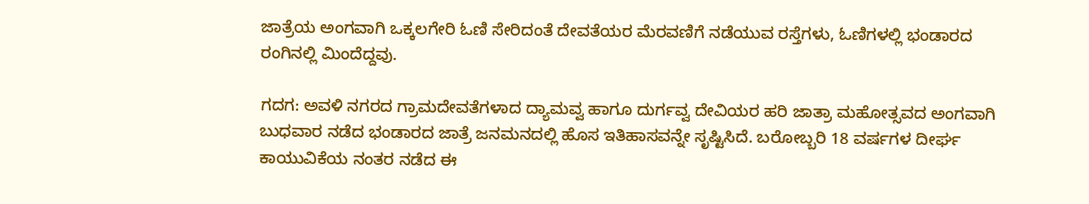ಜಾತ್ರೆಯ ಅಂಗವಾಗಿ ಒಕ್ಕಲಗೇರಿ ಓಣಿ ಸೇರಿದಂತೆ ದೇವತೆಯರ ಮೆರವಣಿಗೆ ನಡೆಯುವ ರಸ್ತೆಗಳು, ಓಣಿಗಳಲ್ಲಿ ಭಂಡಾರದ ರಂಗಿನಲ್ಲಿ ಮಿಂದೆದ್ದವು.

ಗದಗ: ಅವಳಿ ನಗರದ ಗ್ರಾಮದೇವತೆಗಳಾದ ದ್ಯಾಮವ್ವ ಹಾಗೂ ದುರ್ಗವ್ವ ದೇವಿಯರ ಹರಿ ಜಾತ್ರಾ ಮಹೋತ್ಸವದ ಅಂಗವಾಗಿ ಬುಧವಾರ ನಡೆದ ಭಂಡಾರದ ಜಾತ್ರೆ ಜನಮನದಲ್ಲಿ ಹೊಸ ಇತಿಹಾಸವನ್ನೇ ಸೃಷ್ಟಿಸಿದೆ. ಬರೋಬ್ಬರಿ 18 ವರ್ಷಗಳ ದೀರ್ಘ ಕಾಯುವಿಕೆಯ ನಂತರ ನಡೆದ ಈ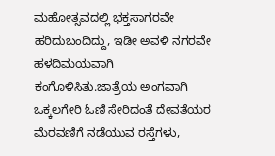ಮಹೋತ್ಸವದಲ್ಲಿ ಭಕ್ತಸಾಗರವೇ ಹರಿದುಬಂದಿದ್ದು, ಇಡೀ ಅವಳಿ ನಗರವೇ ಹಳದಿಮಯವಾಗಿ ಕಂಗೊಳಿಸಿತು.ಜಾತ್ರೆಯ ಅಂಗವಾಗಿ ಒಕ್ಕಲಗೇರಿ ಓಣಿ ಸೇರಿದಂತೆ ದೇವತೆಯರ ಮೆರವಣಿಗೆ ನಡೆಯುವ ರಸ್ತೆಗಳು,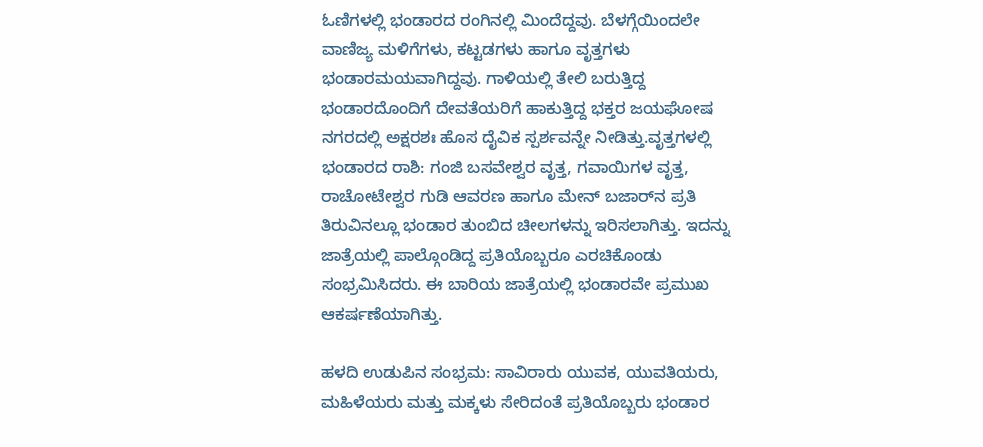ಓಣಿಗಳಲ್ಲಿ ಭಂಡಾರದ ರಂಗಿನಲ್ಲಿ ಮಿಂದೆದ್ದವು. ಬೆಳಗ್ಗೆಯಿಂದಲೇ ವಾಣಿಜ್ಯ ಮಳಿಗೆಗಳು, ಕಟ್ಟಡಗಳು ಹಾಗೂ ವೃತ್ತಗಳು ಭಂಡಾರಮಯವಾಗಿದ್ದವು. ಗಾಳಿಯಲ್ಲಿ ತೇಲಿ ಬರುತ್ತಿದ್ದ ಭಂಡಾರದೊಂದಿಗೆ ದೇವತೆಯರಿಗೆ ಹಾಕುತ್ತಿದ್ದ ಭಕ್ತರ ಜಯಘೋಷ ನಗರದಲ್ಲಿ ಅಕ್ಷರಶಃ ಹೊಸ ದೈವಿಕ ಸ್ಪರ್ಶವನ್ನೇ ನೀಡಿತ್ತು.ವೃತ್ತಗಳಲ್ಲಿ ಭಂಡಾರದ ರಾಶಿ: ಗಂಜಿ ಬಸವೇಶ್ವರ ವೃತ್ತ, ಗವಾಯಿಗಳ ವೃತ್ತ, ರಾಚೋಟೇಶ್ವರ ಗುಡಿ ಆವರಣ ಹಾಗೂ ಮೇನ್ ಬಜಾರ್‌ನ ಪ್ರತಿ ತಿರುವಿನಲ್ಲೂ ಭಂಡಾರ ತುಂಬಿದ ಚೀಲಗಳನ್ನು ಇರಿಸಲಾಗಿತ್ತು. ಇದನ್ನು ಜಾತ್ರೆಯಲ್ಲಿ ಪಾಲ್ಗೊಂಡಿದ್ದ ಪ್ರತಿಯೊಬ್ಬರೂ ಎರಚಿಕೊಂಡು ಸಂಭ್ರಮಿಸಿದರು. ಈ ಬಾರಿಯ ಜಾತ್ರೆಯಲ್ಲಿ ಭಂಡಾರವೇ ಪ್ರಮುಖ ಆಕರ್ಷಣೆಯಾಗಿತ್ತು.

ಹಳದಿ ಉಡುಪಿನ ಸಂಭ್ರಮ: ಸಾವಿರಾರು ಯುವಕ, ಯುವತಿಯರು, ಮಹಿಳೆಯರು ಮತ್ತು ಮಕ್ಕಳು ಸೇರಿದಂತೆ ಪ್ರತಿಯೊಬ್ಬರು ಭಂಡಾರ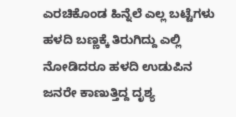ಎರಚಿಕೊಂಡ ಹಿನ್ನೆಲೆ ಎಲ್ಲ ಬಟ್ಟೆಗಳು ಹಳದಿ ಬಣ್ಣಕ್ಕೆ ತಿರುಗಿದ್ದು ಎಲ್ಲಿ ನೋಡಿದರೂ ಹಳದಿ ಉಡುಪಿನ ಜನರೇ ಕಾಣುತ್ತಿದ್ದ ದೃಶ್ಯ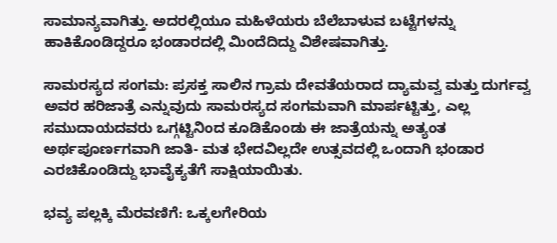ಸಾಮಾನ್ಯವಾಗಿತ್ತು. ಅದರಲ್ಲಿಯೂ ಮಹಿಳೆಯರು ಬೆಲೆಬಾಳುವ ಬಟ್ಟೆಗಳನ್ನು ಹಾಕಿಕೊಂಡಿದ್ದರೂ ಭಂಡಾರದಲ್ಲಿ ಮಿಂದೆದಿದ್ದು ವಿಶೇಷವಾಗಿತ್ತು.

ಸಾಮರಸ್ಯದ ಸಂಗಮ: ಪ್ರಸಕ್ತ ಸಾಲಿನ ಗ್ರಾಮ ದೇವತೆಯರಾದ ದ್ಯಾಮವ್ವ ಮತ್ತು ದುರ್ಗವ್ವ ಅವರ ಹರಿಜಾತ್ರೆ ಎನ್ನುವುದು ಸಾಮರಸ್ಯದ ಸಂಗಮವಾಗಿ ಮಾರ್ಪಟ್ಟಿತ್ತು, ಎಲ್ಲ ಸಮುದಾಯದವರು ಒಗ್ಗಟ್ಟಿನಿಂದ ಕೂಡಿಕೊಂಡು ಈ ಜಾತ್ರೆಯನ್ನು ಅತ್ಯಂತ ಅರ್ಥಪೂರ್ಣಗವಾಗಿ ಜಾತಿ- ಮತ ಭೇದವಿಲ್ಲದೇ ಉತ್ಸವದಲ್ಲಿ ಒಂದಾಗಿ ಭಂಡಾರ ಎರಚಿಕೊಂಡಿದ್ದು ಭಾವೈಕ್ಯತೆಗೆ ಸಾಕ್ಷಿಯಾಯಿತು.

ಭವ್ಯ ಪಲ್ಲಕ್ಕಿ ಮೆರವಣಿಗೆ: ಒಕ್ಕಲಗೇರಿಯ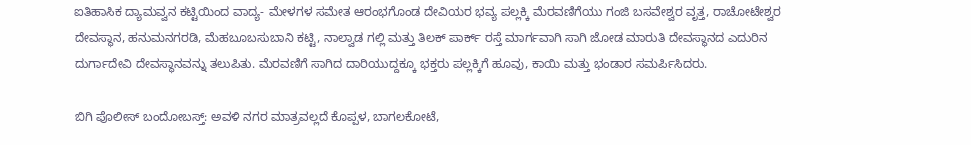ಐತಿಹಾಸಿಕ ದ್ಯಾಮವ್ವನ ಕಟ್ಟಿಯಿಂದ ವಾದ್ಯ- ಮೇಳಗಳ ಸಮೇತ ಆರಂಭಗೊಂಡ ದೇವಿಯರ ಭವ್ಯ ಪಲ್ಲಕ್ಕಿ ಮೆರವಣಿಗೆಯು ಗಂಜಿ ಬಸವೇಶ್ವರ ವೃತ್ತ, ರಾಚೋಟೇಶ್ವರ ದೇವಸ್ಥಾನ, ಹನುಮನಗರಡಿ, ಮೆಹಬೂಬಸುಬಾನಿ ಕಟ್ಟಿ, ನಾಲ್ವಾಡ ಗಲ್ಲಿ ಮತ್ತು ತಿಲಕ್ ಪಾರ್ಕ್ ರಸ್ತೆ ಮಾರ್ಗವಾಗಿ ಸಾಗಿ ಜೋಡ ಮಾರುತಿ ದೇವಸ್ಥಾನದ ಎದುರಿನ ದುರ್ಗಾದೇವಿ ದೇವಸ್ಥಾನವನ್ನು ತಲುಪಿತು. ಮೆರವಣಿಗೆ ಸಾಗಿದ ದಾರಿಯುದ್ದಕ್ಕೂ ಭಕ್ತರು ಪಲ್ಲಕ್ಕಿಗೆ ಹೂವು, ಕಾಯಿ ಮತ್ತು ಭಂಡಾರ ಸಮರ್ಪಿಸಿದರು.

ಬಿಗಿ ಪೊಲೀಸ್ ಬಂದೋಬಸ್ತ್: ಅವಳಿ ನಗರ ಮಾತ್ರವಲ್ಲದೆ ಕೊಪ್ಪಳ, ಬಾಗಲಕೋಟೆ,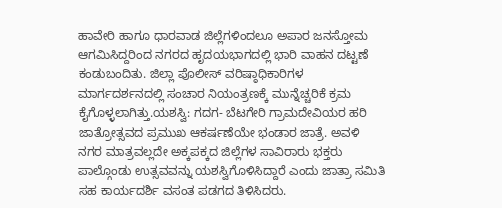ಹಾವೇರಿ ಹಾಗೂ ಧಾರವಾಡ ಜಿಲ್ಲೆಗಳಿಂದಲೂ ಅಪಾರ ಜನಸ್ತೋಮ ಆಗಮಿಸಿದ್ದರಿಂದ ನಗರದ ಹೃದಯಭಾಗದಲ್ಲಿ ಭಾರಿ ವಾಹನ ದಟ್ಟಣೆ ಕಂಡುಬಂದಿತು. ಜಿಲ್ಲಾ ಪೊಲೀಸ್ ವರಿಷ್ಠಾಧಿಕಾರಿಗಳ ಮಾರ್ಗದರ್ಶನದಲ್ಲಿ ಸಂಚಾರ ನಿಯಂತ್ರಣಕ್ಕೆ ಮುನ್ನೆಚ್ಚರಿಕೆ ಕ್ರಮ ಕೈಗೊಳ್ಳಲಾಗಿತ್ತು.ಯಶಸ್ವಿ: ಗದಗ- ಬೆಟಗೇರಿ ಗ್ರಾಮದೇವಿಯರ ಹರಿ ಜಾತ್ರೋತ್ಸವದ ಪ್ರಮುಖ ಆಕರ್ಷಣೆಯೇ ಭಂಡಾರ ಜಾತ್ರೆ. ಅವಳಿ ನಗರ ಮಾತ್ರವಲ್ಲದೇ ಅಕ್ಕಪಕ್ಕದ ಜಿಲ್ಲೆಗಳ ಸಾವಿರಾರು ಭಕ್ತರು ಪಾಲ್ಗೊಂಡು ಉತ್ಸವವನ್ನು ಯಶಸ್ವಿಗೊಳಿಸಿದ್ದಾರೆ ಎಂದು ಜಾತ್ರಾ ಸಮಿತಿ ಸಹ ಕಾರ್ಯದರ್ಶಿ ವಸಂತ ಪಡಗದ ತಿಳಿಸಿದರು.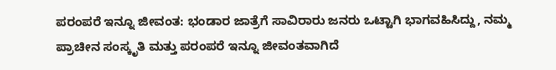ಪರಂಪರೆ ಇನ್ನೂ ಜೀವಂತ: ಭಂಡಾರ ಜಾತ್ರೆಗೆ ಸಾವಿರಾರು ಜನರು ಒಟ್ಟಾಗಿ ಭಾಗವಹಿಸಿದ್ದು, ನಮ್ಮ ಪ್ರಾಚೀನ ಸಂಸ್ಕೃತಿ ಮತ್ತು ಪರಂಪರೆ ಇನ್ನೂ ಜೀವಂತವಾಗಿದೆ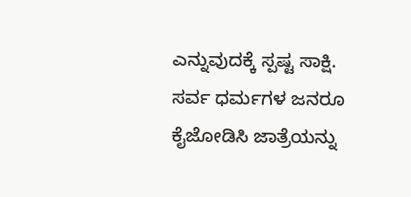ಎನ್ನುವುದಕ್ಕೆ ಸ್ಪಷ್ಟ ಸಾಕ್ಷಿ. ಸರ್ವ ಧರ್ಮಗಳ ಜನರೂ ಕೈಜೋಡಿಸಿ ಜಾತ್ರೆಯನ್ನು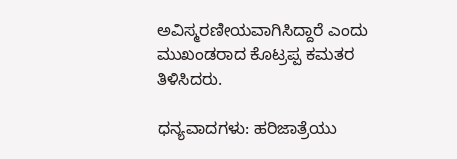ಅವಿಸ್ಮರಣೀಯವಾಗಿಸಿದ್ದಾರೆ ಎಂದು ಮುಖಂಡರಾದ ಕೊಟ್ರಪ್ಪ ಕಮತರ ತಿಳಿಸಿದರು.

ಧನ್ಯವಾದಗಳು: ಹರಿಜಾತ್ರೆಯು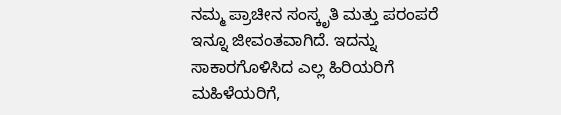ನಮ್ಮ ಪ್ರಾಚೀನ ಸಂಸ್ಕೃತಿ ಮತ್ತು ಪರಂಪರೆ ಇನ್ನೂ ಜೀವಂತವಾಗಿದೆ. ಇದನ್ನು ಸಾಕಾರಗೊಳಿಸಿದ ಎಲ್ಲ ಹಿರಿಯರಿಗೆ ಮಹಿಳೆಯರಿಗೆ,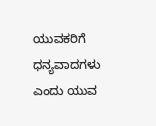ಯುವಕರಿಗೆ ಧನ್ಯವಾದಗಳು ಎಂದು ಯುವ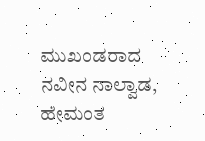ಮುಖಂಡರಾದ ನವೀನ ನಾಲ್ವಾಡ, ಹೇಮಂತ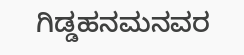ಗಿಡ್ಡಹನಮನವರ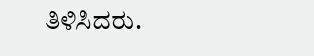ತಿಳಿಸಿದರು.